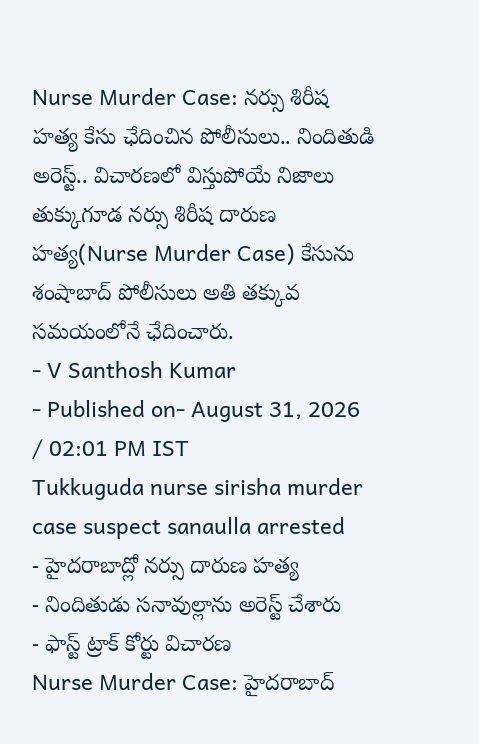Nurse Murder Case: నర్సు శిరీష హత్య కేసు ఛేదించిన పోలీసులు.. నిందితుడి అరెస్ట్.. విచారణలో విస్తుపోయే నిజాలు
తుక్కుగూడ నర్సు శిరీష దారుణ హత్య(Nurse Murder Case) కేసును శంషాబాద్ పోలీసులు అతి తక్కువ సమయంలోనే ఛేదించారు.
- V Santhosh Kumar
- Published on- August 31, 2026 / 02:01 PM IST
Tukkuguda nurse sirisha murder case suspect sanaulla arrested
- హైదరాబాద్లో నర్సు దారుణ హత్య
- నిందితుడు సనావుల్లాను అరెస్ట్ చేశారు
- ఫాస్ట్ ట్రాక్ కోర్టు విచారణ
Nurse Murder Case: హైదరాబాద్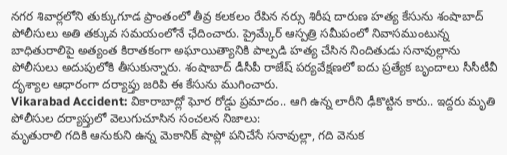నగర శివార్లలోని తుక్కుగూడ ప్రాంతంలో తీవ్ర కలకలం రేపిన నర్సు శిరీష దారుణ హత్య కేసును శంషాబాద్ పోలీసులు అతి తక్కువ సమయంలోనే ఛేదించారు. ప్రైమ్కేర్ ఆస్పత్రి సమీపంలో నివాసముంటున్న బాధితురాలిపై అత్యంత కిరాతకంగా అఘాయిత్యానికి పాల్పడి హత్య చేసిన నిందితుడు సనావుల్లాను పోలీసులు అదుపులోకి తీసుకున్నారు. శంషాబాద్ డీసీపీ రాజేష్ పర్యవేక్షణలో ఐదు ప్రత్యేక బృందాలు సీసీటీవీ దృశ్యాల ఆధారంగా దర్యాప్తు జరిపి ఈ కేసును ముగించారు.
Vikarabad Accident: వికారాబాద్లో ఘోర రోడ్డు ప్రమాదం.. ఆగి ఉన్న లారీని ఢీకొట్టిన కారు.. ఇద్దరు మృతి
పోలీసుల దర్యాప్తులో వెలుగుచూసిన సంచలన నిజాలు:
మృతురాలి గదికి ఆనుకుని ఉన్న మెకానిక్ షాప్లో పనిచేసే సనావుల్లా, గది వెనుక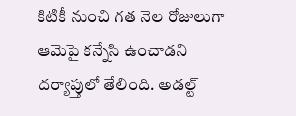కిటికీ నుంచి గత నెల రోజులుగా ఆమెపై కన్నేసి ఉంచాడని దర్యాప్తులో తేలింది. అడల్ట్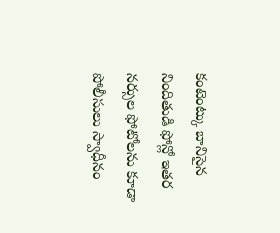కంటెంట్కు బానిసైన నిందితుడి ఫోన్లో ఇతర నర్సుల ఫోటోలను కూడా పోలీసులు స్వాధీనం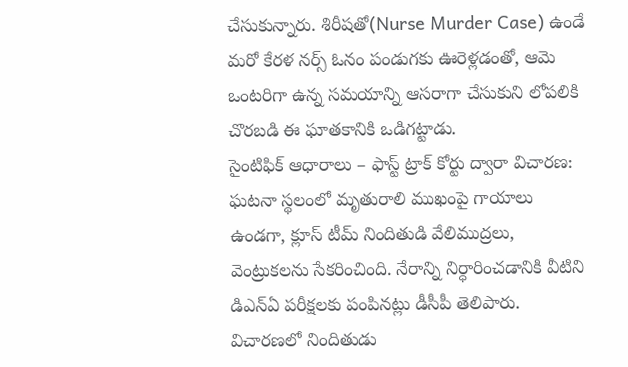చేసుకున్నారు. శిరీషతో(Nurse Murder Case) ఉండే మరో కేరళ నర్స్ ఓనం పండుగకు ఊరెళ్లడంతో, ఆమె ఒంటరిగా ఉన్న సమయాన్ని ఆసరాగా చేసుకుని లోపలికి చొరబడి ఈ ఘాతకానికి ఒడిగట్టాడు.
సైంటిఫిక్ ఆధారాలు – ఫాస్ట్ ట్రాక్ కోర్టు ద్వారా విచారణ:
ఘటనా స్థలంలో మృతురాలి ముఖంపై గాయాలు ఉండగా, క్లూస్ టీమ్ నిందితుడి వేలిముద్రలు, వెంట్రుకలను సేకరించింది. నేరాన్ని నిర్ధారించడానికి వీటిని డిఎన్ఏ పరీక్షలకు పంపినట్లు డీసీపీ తెలిపారు. విచారణలో నిందితుడు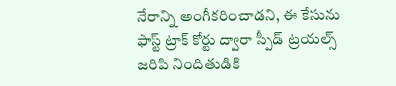నేరాన్ని అంగీకరించాడని, ఈ కేసును ఫాస్ట్ ట్రాక్ కోర్టు ద్వారా స్పీడ్ ట్రయల్స్ జరిపి నిందితుడికి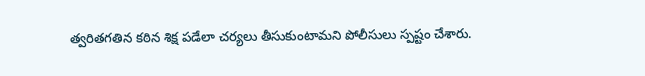త్వరితగతిన కఠిన శిక్ష పడేలా చర్యలు తీసుకుంటామని పోలీసులు స్పష్టం చేశారు.